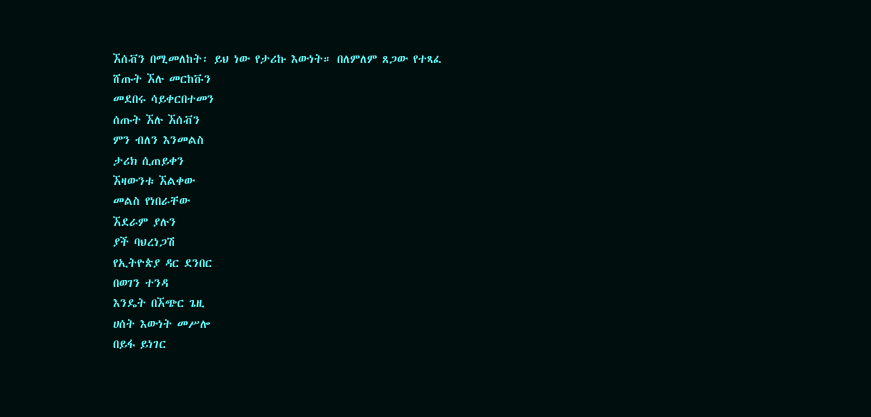ኧሰቭን በሚመለከት፡ ይህ ነው የታሪኩ እውነት። በለምለም ጸጋው የተጻፈ
ሸጡት ኧሉ መርከቩን
መደበሩ ሳይቀርበተመን
ሰጡት ኧሉ ኧሰቭን
ምን ብለን እንመልስ
ታሪክ ሲጠይቀን
ኧዛውንቱ ኧልቀው
መልስ የነበራቸው
ኧደራም ያሉን
ያች ባህረነጋሽ
የኢትዮጵያ ዳር ደንበር
በወገን ተንዳ
እንዴት በኧጭር ጌዚ
ሀሰት እውነት መሥሎ
በይፋ ይነገር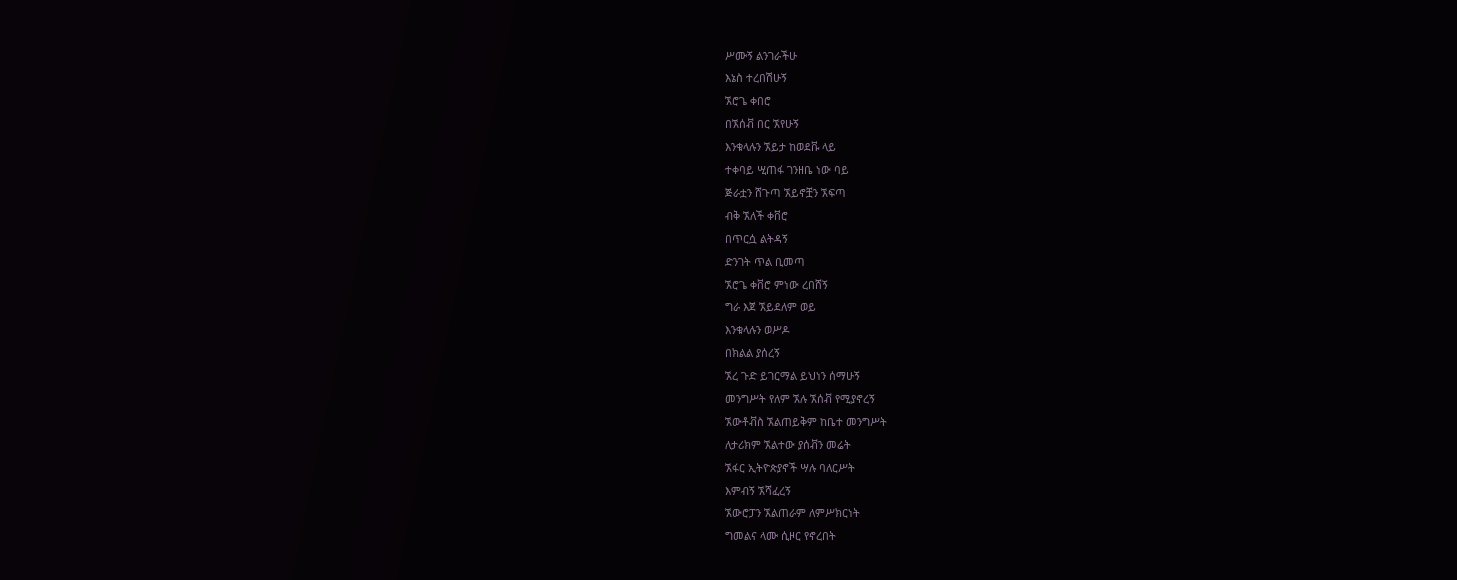ሥሙኝ ልንገራችሁ
እኔስ ተረበሽሁኝ
ኧሮጌ ቀበሮ
በኧሰቭ በር ኧየሁኝ
እንቁላሉን ኧይታ ከወደቩ ላይ
ተቀባይ ሢጠፋ ገንዘቤ ነው ባይ
ጅራቷን ሸጉጣ ኧይኖቿን ኧፍጣ
ብቅ ኧለች ቀቨሮ
በጥርሷ ልትዳኝ
ድንገት ጥል ቢመጣ
ኧሮጌ ቀቨሮ ምነው ረበሸኝ
ግራ እጀ ኧይደለም ወይ
እንቁላሉን ወሥዶ
በክልል ያሰረኝ
ኧረ ጉድ ይገርማል ይህነን ሰማሁኝ
መንግሥት የለም ኧሉ ኧሰቭ የሚያኖረኝ
ኧውቶቭስ ኧልጠይቅም ከቤተ መንግሥት
ለታሪክም ኧልተው ያሰቭን መሬት
ኧፋር ኢትዮጵያኖች ሣሉ ባለርሥት
እምብኝ ኧሻፈረኝ
ኧውሮፓን ኧልጠራም ለምሥክርነት
ግመልና ላሙ ሲዞር የኖረበት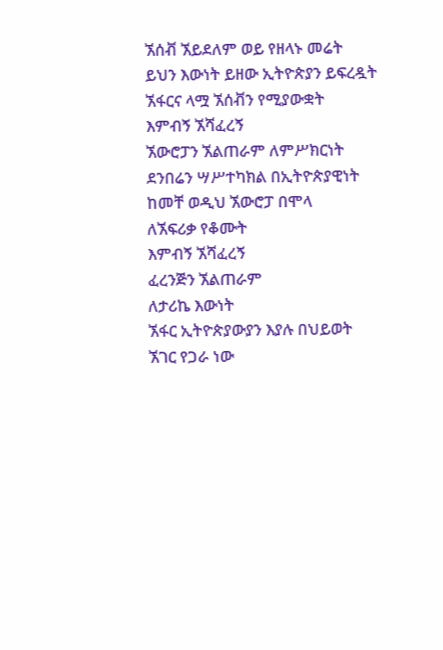ኧሰቭ ኧይደለም ወይ የዘላኑ መሬት
ይህን እውነት ይዘው ኢትዮጵያን ይፍረዷት
ኧፋርና ላሟ ኧሰቭን የሚያውቋት
እምብኝ ኧሻፈረኝ
ኧውሮፓን ኧልጠራም ለምሥክርነት
ደንበሬን ሣሥተካክል በኢትዮጵያዊነት
ከመቸ ወዲህ ኧውሮፓ በሞላ
ለኧፍሪቃ የቆሙት
እምብኝ ኧሻፈረኝ
ፈረንጅን ኧልጠራም
ለታሪኬ እውነት
ኧፋር ኢትዮጵያውያን እያሉ በህይወት
ኧገር የጋራ ነው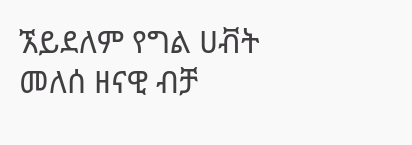ኧይደለም የግል ሀቭት
መለሰ ዘናዊ ብቻ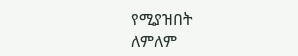የሚያዝበት
ለምለም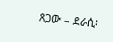ጸጋው – ደራሲ፡